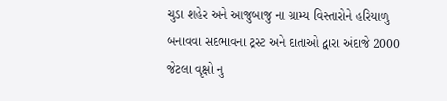ચુડા શહેર અને આજુબાજુ ના ગ્રામ્ય વિસ્તારોને હરિયાળુ બનાવવા સદભાવના ટ્રસ્ટ અને દાતાઓ દ્વારા અંદાજે 2000 જેટલા વૃક્ષો નુ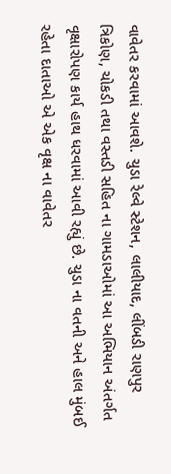વાવેતર કરવામાં આવશે. ચુડા રેલ્વે સ્ટેશન, લાલીયાદ, લીંબડી રાણપુર ત્રિકોણ, ચોકડી તથા વસ્તડી સહિત ના ગામડાઓમાં આ અભિયાન અંતર્ગત વૃક્ષારોપણ કાર્ય હાથ ધરવામાં આવી રહ્યું છે. ચુડા ના વતની અને હાલ મુંબઈ રહેતા દાતાઓ એ એક વૃક્ષ ના વાવેતર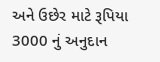અને ઉછેર માટે રૂપિયા 3000 નું અનુદાન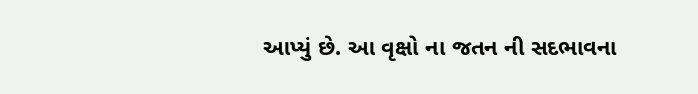આપ્યું છે. આ વૃક્ષો ના જતન ની સદભાવના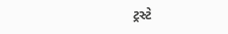ટ્રસ્ટે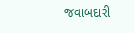જવાબદારી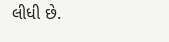લીધી છે.